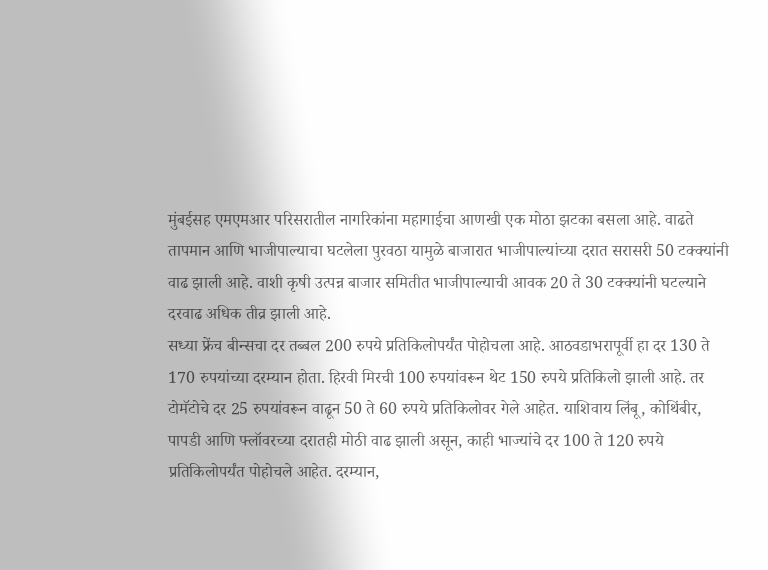मुंबईसह एमएमआर परिसरातील नागरिकांना महागाईचा आणखी एक मोठा झटका बसला आहे. वाढते तापमान आणि भाजीपाल्याचा घटलेला पुरवठा यामुळे बाजारात भाजीपाल्यांच्या दरात सरासरी 50 टक्क्यांनी वाढ झाली आहे. वाशी कृषी उत्पन्न बाजार समितीत भाजीपाल्याची आवक 20 ते 30 टक्क्यांनी घटल्याने दरवाढ अधिक तीव्र झाली आहे.
सध्या फ्रेंच बीन्सचा दर तब्बल 200 रुपये प्रतिकिलोपर्यंत पोहोचला आहे. आठवडाभरापूर्वी हा दर 130 ते 170 रुपयांच्या दरम्यान होता. हिरवी मिरची 100 रुपयांवरून थेट 150 रुपये प्रतिकिलो झाली आहे. तर टोमॅटोचे दर 25 रुपयांवरून वाढून 50 ते 60 रुपये प्रतिकिलोवर गेले आहेत. याशिवाय लिंबू, कोथिंबीर, पापडी आणि फ्लॉवरच्या दरातही मोठी वाढ झाली असून, काही भाज्यांचे दर 100 ते 120 रुपये प्रतिकिलोपर्यंत पोहोचले आहेत. दरम्यान,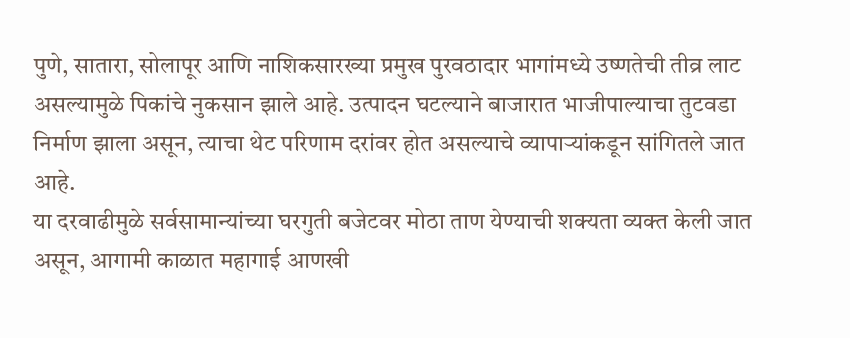पुणे, सातारा, सोलापूर आणि नाशिकसारख्या प्रमुख पुरवठादार भागांमध्ये उष्णतेची तीव्र लाट असल्यामुळे पिकांचे नुकसान झाले आहे. उत्पादन घटल्याने बाजारात भाजीपाल्याचा तुटवडा निर्माण झाला असून, त्याचा थेट परिणाम दरांवर होत असल्याचे व्यापाऱ्यांकडून सांगितले जात आहे.
या दरवाढीमुळे सर्वसामान्यांच्या घरगुती बजेटवर मोठा ताण येण्याची शक्यता व्यक्त केली जात असून, आगामी काळात महागाई आणखी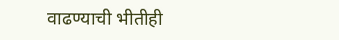वाढण्याची भीतीही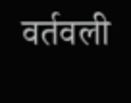वर्तवली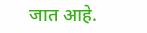जात आहे.